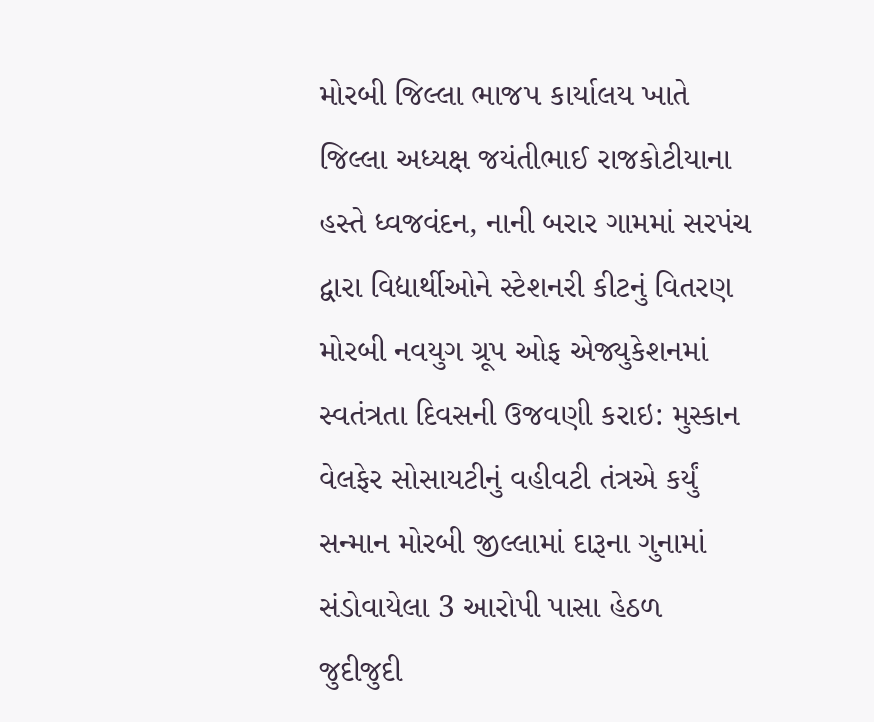મોરબી જિલ્લા ભાજપ કાર્યાલય ખાતે જિલ્લા અધ્યક્ષ જયંતીભાઈ રાજકોટીયાના હસ્તે ધ્વજવંદન, નાની બરાર ગામમાં સરપંચ દ્વારા વિદ્યાર્થીઓને સ્ટેશનરી કીટનું વિતરણ મોરબી નવયુગ ગ્રૂપ ઓફ એજ્યુકેશનમાં સ્વતંત્રતા દિવસની ઉજવણી કરાઇ: મુસ્કાન વેલફેર સોસાયટીનું વહીવટી તંત્રએ કર્યું સન્માન મોરબી જીલ્લામાં દારૂના ગુનામાં સંડોવાયેલા 3 આરોપી પાસા હેઠળ જુદીજુદી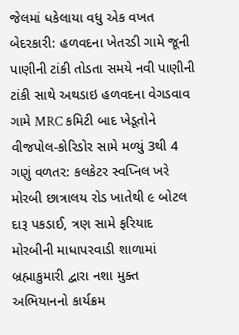જેલમાં ધકેલાયા વધુ એક વખત બેદરકારી: હળવદના ખેતરડી ગામે જૂની પાણીની ટાંકી તોડતા સમયે નવી પાણીની ટાંકી સાથે અથડાઇ હળવદના વેગડવાવ ગામે MRC કમિટી બાદ ખેડૂતોને વીજપોલ-કોરિડોર સામે મળ્યું 3થી 4 ગણું વળતર: કલકેટર સ્વપ્નિલ ખરે મોરબી છાત્રાલય રોડ ખાતેથી ૯ બોટલ દારૂ પકડાઈ, ત્રણ સામે ફરિયાદ મોરબીની માધાપરવાડી શાળામાં બ્રહ્માકુમારી દ્વારા નશા મુક્ત અભિયાનનો કાર્યક્રમ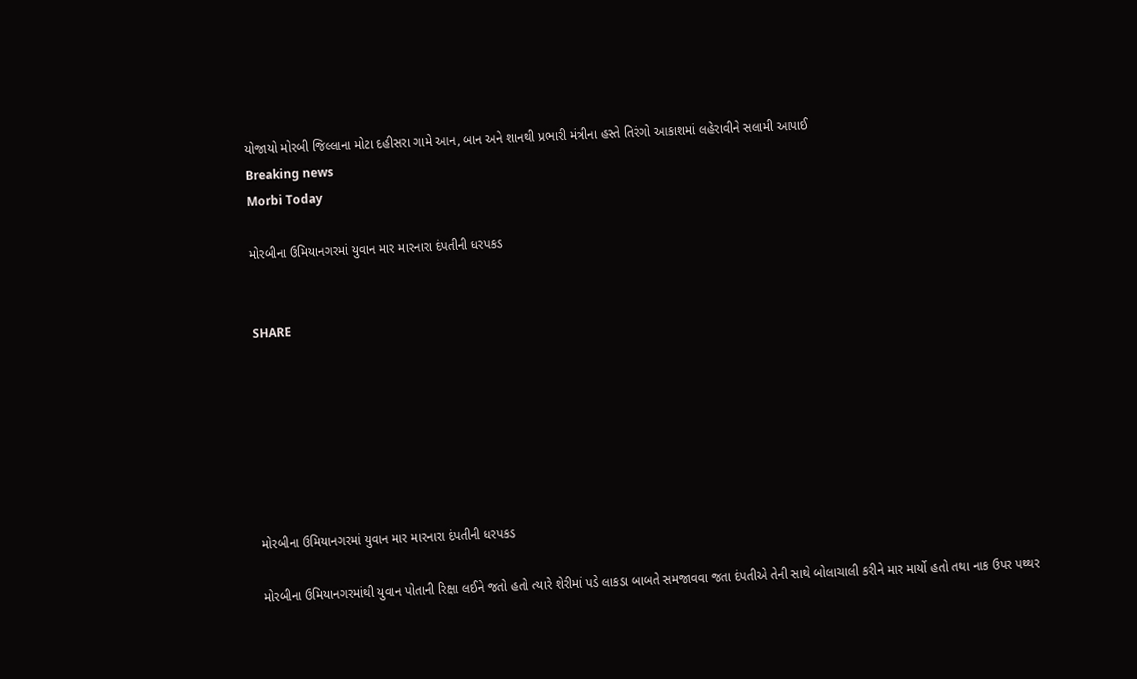યોજાયો મોરબી જિલ્લાના મોટા દહીસરા ગામે આન, બાન અને શાનથી પ્રભારી મંત્રીના હસ્તે તિરંગો આકાશમાં લહેરાવીને સલામી આપાઈ
Breaking news
Morbi Today

મોરબીના ઉમિયાનગરમાં યુવાન માર મારનારા દંપતીની ધરપકડ


SHARE







મોરબીના ઉમિયાનગરમાં યુવાન માર મારનારા દંપતીની ધરપકડ

મોરબીના ઉમિયાનગરમાંથી યુવાન પોતાની રિક્ષા લઈને જતો હતો ત્યારે શેરીમાં પડે લાકડા બાબતે સમજાવવા જતા દંપતીએ તેની સાથે બોલાચાલી કરીને માર માર્યો હતો તથા નાક ઉપર પથ્થર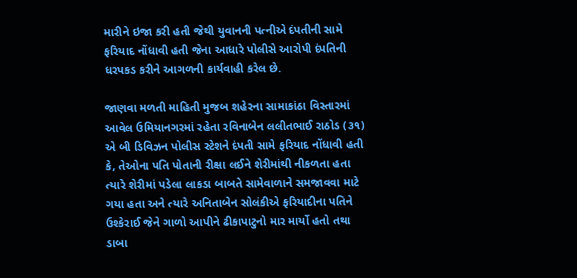મારીને ઇજા કરી હતી જેથી યુવાનની પત્નીએ દંપતીની સામે ફરિયાદ નોંધાવી હતી જેના આધારે પોલીસે આરોપી દંપતિની ધરપકડ કરીને આગળની કાર્યવાહી કરેલ છે.

જાણવા મળતી માહિતી મુજબ શહેરના સામાકાંઠા વિસ્તારમાં આવેલ ઉમિયાનગરમાં રહેતા રવિનાબેન લલીતભાઈ રાઠોડ (૩૧) એ બી ડિવિઝન પોલીસ સ્ટેશને દંપતી સામે ફરિયાદ નોંધાવી હતી કે, તેઓના પતિ પોતાની રીક્ષા લઈને શેરીમાંથી નીકળતા હતા ત્યારે શેરીમાં પડેલા લાકડા બાબતે સામેવાળાને સમજાવવા માટે ગયા હતા અને ત્યારે અનિતાબેન સોલંકીએ ફરિયાદીના પતિને ઉશ્કેરાઈ જેને ગાળો આપીને ઢીકાપાટુનો માર માર્યો હતો તથા ડાબા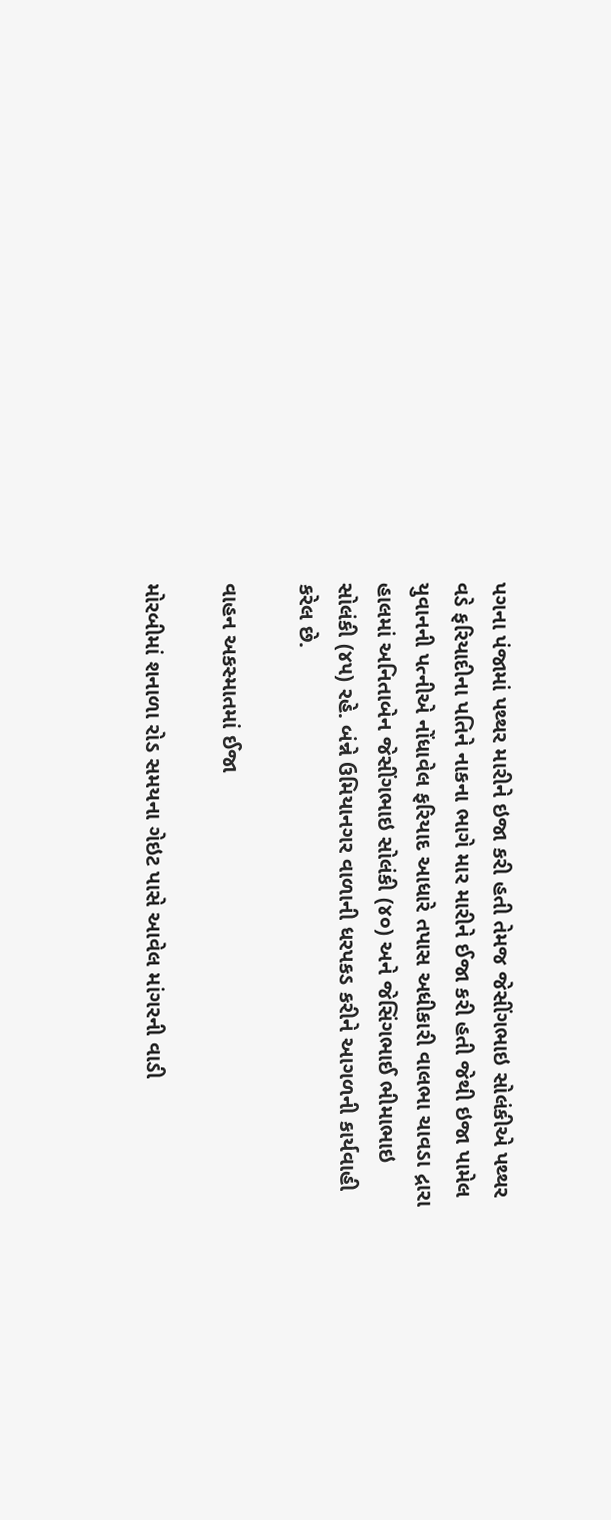પગના પંજામાં પથ્થર મારીને ઇજા કરી હતી તેમજ જેસીંગભાઇ સોલંકીએ પથ્થર વડે ફરિયાદીના પતિને નાકના ભાગે માર મારીને ઈજા કરી હતી જેથી ઇજા પામેલ યુવાનની પત્નીએ નોંધાવેલ ફરિયાદ આધારે તપાસ અધીકારી વાલભા ચાવડા દ્રારા હાલમાં અનિતાબેન જેસીંગભાઇ સોલંકી (૪૦) અને જેસિંગભાઈ ભીમાભાઇ સોલંકી (૪૫) રહે. બંન્ને ઉમિયાનગર વાળાની ધરપકડ કરીને આગળની કાર્યવાહી કરેલ છે.

વાહન અકસ્માતમાં ઈજા

મોરબીમાં શનાળા રોડ સમયના ગેઇટ પાસે આવેલ માંગરની વાડી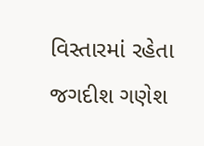વિસ્તારમાં રહેતા જગદીશ ગણેશ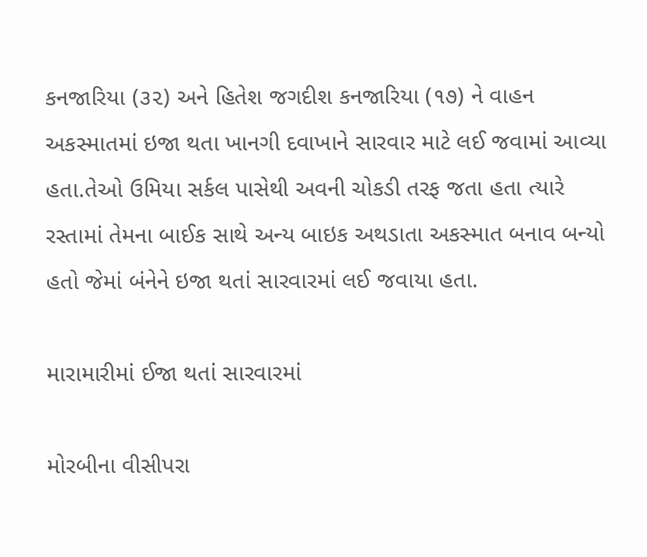કનજારિયા (૩૨) અને હિતેશ જગદીશ કનજારિયા (૧૭) ને વાહન અકસ્માતમાં ઇજા થતા ખાનગી દવાખાને સારવાર માટે લઈ જવામાં આવ્યા હતા.તેઓ ઉમિયા સર્કલ પાસેથી અવની ચોકડી તરફ જતા હતા ત્યારે રસ્તામાં તેમના બાઈક સાથે અન્ય બાઇક અથડાતા અકસ્માત બનાવ બન્યો હતો જેમાં બંનેને ઇજા થતાં સારવારમાં લઈ જવાયા હતા.

મારામારીમાં ઈજા થતાં સારવારમાં

મોરબીના વીસીપરા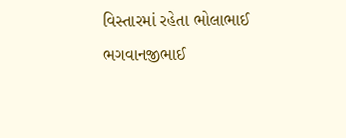વિસ્તારમાં રહેતા ભોલાભાઈ ભગવાનજીભાઈ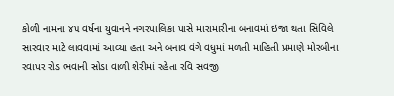કોળી નામના ૪૫ વર્ષના યુવાનને નગરપાલિકા પાસે મારામારીના બનાવમાં ઇજા થતા સિવિલે સારવાર માટે લાવવામાં આવ્યા હતા અને બનાવ વંગે વધુમાં મળતી માહિતી પ્રમાણે મોરબીના રવાપર રોડ ભવાની સોડા વાળી શેરીમાં રહેતા રવિ સવજી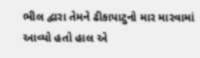ભીલ દ્વારા તેમને ઢીકાપાટુનો માર મારવામાં આવ્યો હતો હાલ એ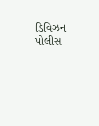ડિવિઝન પોલીસ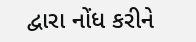દ્વારા નોંધ કરીને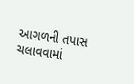આગળની તપાસ ચલાવવામાં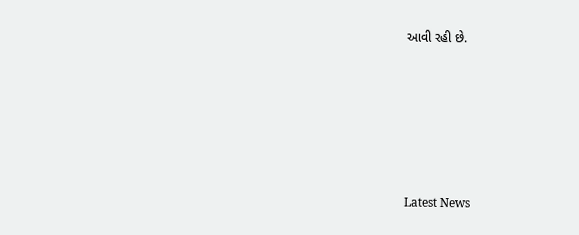આવી રહી છે.






Latest News